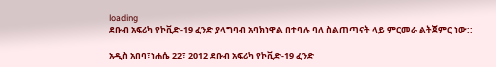loading
ደቡብ አፍሪካ የኮቪድ-19 ፈንድ ያላግባብ አባክነዋል በተባሉ ባለ ስልጠጣናት ላይ ምርመራ ልትጀምር ነው::

አዲስ አበባ፣ነሐሴ 22፣ 2012 ደቡብ አፍሪካ የኮቪድ-19 ፈንድ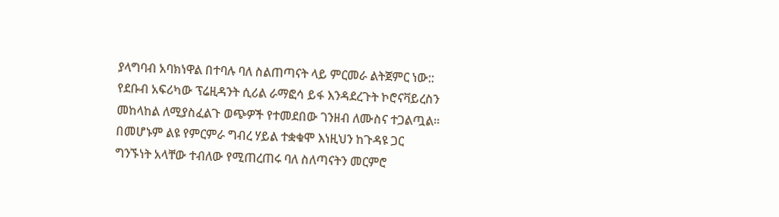ያላግባብ አባክነዋል በተባሉ ባለ ስልጠጣናት ላይ ምርመራ ልትጀምር ነው:: የደቡብ አፍሪካው ፕሬዚዳንት ሲሪል ራማፎሳ ይፋ እንዳደረጉት ኮሮናቫይረስን መከላከል ለሚያስፈልጉ ወጭዎች የተመደበው ገንዘብ ለሙስና ተጋልጧል፡፡በመሆኑም ልዩ የምርምራ ግብረ ሃይል ተቋቁሞ እነዚህን ከጉዳዩ ጋር ግንኙነት አላቸው ተብለው የሚጠረጠሩ ባለ ስለጣናትን መርምሮ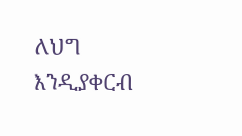ለህግ እንዲያቀርብ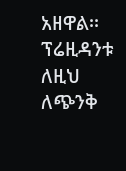አዘዋል፡፡ ፕሬዚዳንቱ ለዚህ ለጭንቅ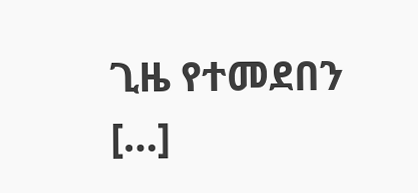ጊዜ የተመደበን […]